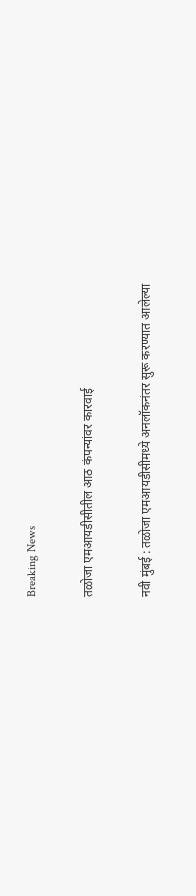Breaking News

तळोजा एमआयडीसीतील आठ कंपन्यांवर कारवाई

नवी मुंबई : तळोजा एमआयडीसीमध्ये अनलॉकनंतर सुरू करण्यात आलेल्या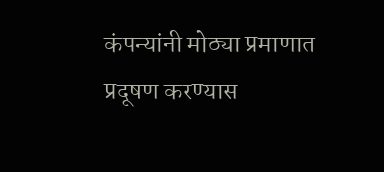कंपन्यांनी मोठ्या प्रमाणात प्रदूषण करण्यास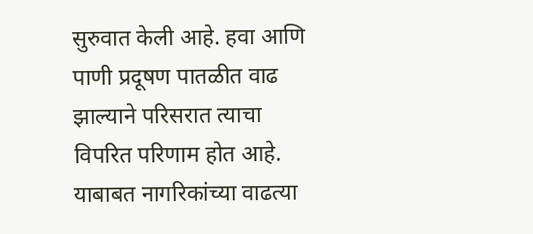सुरुवात केली आहे. हवा आणि पाणी प्रदूषण पातळीत वाढ झाल्याने परिसरात त्याचा विपरित परिणाम होत आहे. याबाबत नागरिकांच्या वाढत्या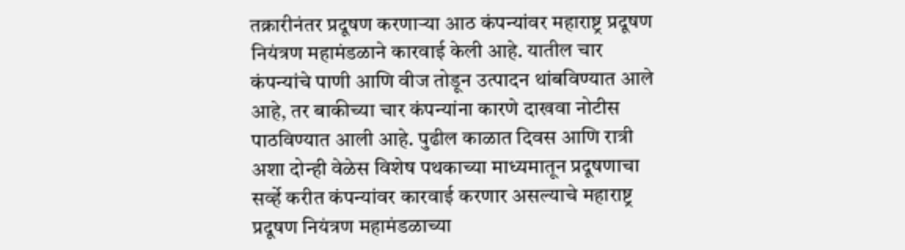तक्रारीनंतर प्रदूषण करणार्‍या आठ कंपन्यांवर महाराष्ट्र प्रदूषण नियंत्रण महामंडळाने कारवाई केली आहे. यातील चार कंपन्यांचे पाणी आणि वीज तोडून उत्पादन थांबविण्यात आले आहे, तर बाकीच्या चार कंपन्यांना कारणे दाखवा नोटीस पाठविण्यात आली आहे. पुढील काळात दिवस आणि रात्री अशा दोन्ही वेळेस विशेष पथकाच्या माध्यमातून प्रदूषणाचा सर्व्हे करीत कंपन्यांवर कारवाई करणार असल्याचे महाराष्ट्र प्रदूषण नियंत्रण महामंडळाच्या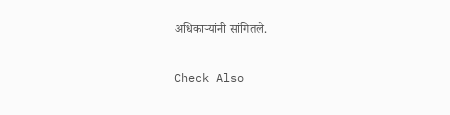अधिकार्‍यांनी सांगितले.

Check Also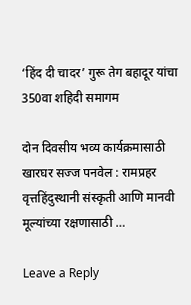‘हिंद दी चादर’ गुरू तेग बहादूर यांचा 350वा शहिदी समागम

दोन दिवसीय भव्य कार्यक्रमासाठी खारघर सज्ज पनवेल : रामप्रहर वृत्तहिंदुस्थानी संस्कृती आणि मानवी मूल्यांच्या रक्षणासाठी …

Leave a Reply